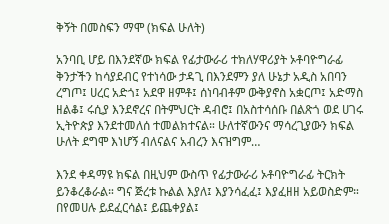ቅኝት በመስፍን ማሞ (ክፍል ሁለት)

አንባቢ ሆይ በእንደኛው ክፍል የፊታውራሪ ተክለሃዋሪያት ኦቶባዮግራፊ ቅንታችን ከሳያደብር የተነሳው ታዳጊ በእንደምን ያለ ሁኔታ አዲስ አበባን ረግጦ፤ ሀረር አድጎ፤ አደዋ ዘምቶ፤ ሰነባብቶም ውቅያኖስ አቋርጦ፤ አድማስ ዘልቆ፤ ሩሲያ እንደኖረና በትምህርት ዳብሮ፤ በአስተሳሰቡ በልጽጎ ወደ ሀገሩ ኢትዮጵያ እንደተመለሰ ተመልክተናል። ሁለተኛውንና ማሳረጊያውን ክፍል ሁለት ደግሞ እነሆኝ ብለናልና አብረን እናዝግም…

እንደ ቀዳማዩ ክፍል በዚህም ውስጥ የፊታውራሪ ኦቶባዮግራፊ ትርክት ይንቆረቆራል። ግና ጅረቱ ኩልል እያለ፤ እያንሳፈፈ፤ እያፈዘዘ አይወስድም። በየመሀሉ ይደፈርሳል፤ ይጨቀያል፤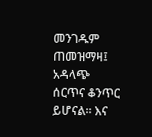መንገዱም ጠመዝማዛ፤ አዳላጭ ሰርጥና ቆንጥር ይሆናል። እና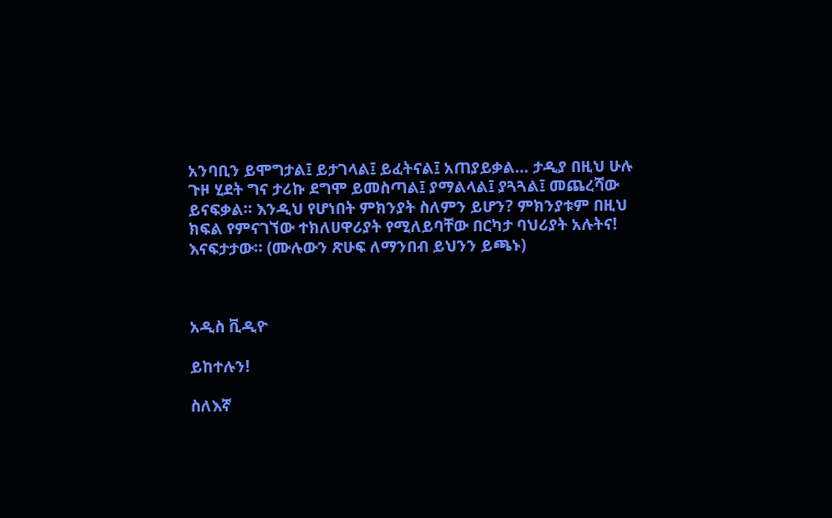አንባቢን ይሞግታል፤ ይታገላል፤ ይፈትናል፤ አጠያይቃል… ታዲያ በዚህ ሁሉ ጉዞ ሂደት ግና ታሪኩ ደግሞ ይመስጣል፤ ያማልላል፤ ያጓጓል፤ መጨረሻው ይናፍቃል። እንዲህ የሆነበት ምክንያት ስለምን ይሆን? ምክንያቱም በዚህ ክፍል የምናገኘው ተክለሀዋሪያት የሚለይባቸው በርካታ ባህሪያት አሉትና! እናፍታታው። (ሙሉውን ጽሁፍ ለማንበብ ይህንን ይጫኑ)



አዲስ ቪዲዮ

ይከተሉን!

ስለእኛ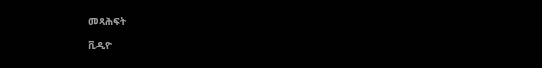መጻሕፍት

ቪዲዮ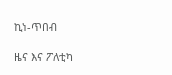ኪነ-ጥበብ

ዜና እና ፖለቲካ